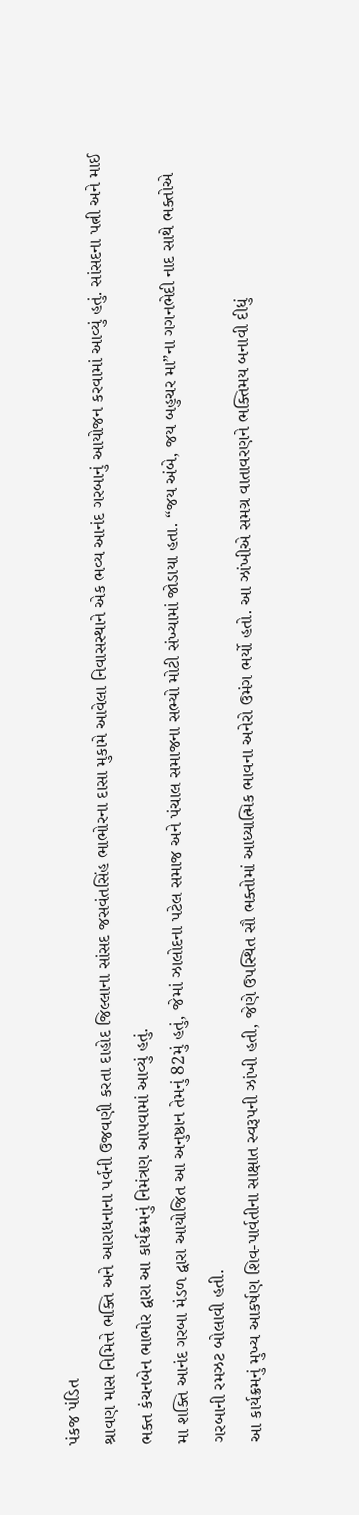પંકજ પંડિત
શ્રાવણ માસ નિમિત્તે ભક્તિ અને આરાધનાના પર્વની ઉજવણી કરતા દાહોદ જિલ્લાના સાંસદ જસવંતસિંહ ભાભોરના દાસા મુકામે આવેલા નિવાસસ્થાને એક ભવ્ય આનંદ ગરબાનું આયોજન કરવામાં આવ્યું હતું. સાંસદના પત્ની અને માઈ ભક્ત કંચનબેન ભાભોર દ્વારા આ કાર્યક્રમનું નિમંત્રણ આપવામાં આવ્યું હતું.
મા શક્તિ આનંદ ગરબા મંડળ દ્વારા આયોજિત આ અનુષ્ઠાન તેમનું 82મું હતું, જેમાં ઝાલોદના પટેલ સમાજ અને પંચાલ સમાજના સભ્યો મોટી સંખ્યામાં જોડાયા હતા. “જય અંબે, જય બહુચર મા”ના ગગનભેદી નાદ સાથે ભક્તોએ ગરબાની રમઝટ બોલાવી હતી.
આ કાર્યક્રમનું મુખ્ય આકર્ષણ શિવ-પાર્વતીના સાક્ષાત સ્વરૂપની ઝાંખી હતી, જેણે ઉપસ્થિત સૌ ભક્તોમાં આધ્યાત્મિક ભાવના અનેરો ઉમંગ ભર્યો હતો. આ ઝાંખીએ સમગ્ર વાતાવરણને ભક્તિમય બનાવી દીધું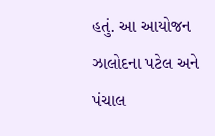હતું. આ આયોજન ઝાલોદના પટેલ અને પંચાલ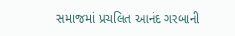સમાજમાં પ્રચલિત આનંદ ગરબાની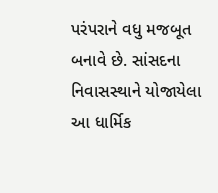પરંપરાને વધુ મજબૂત બનાવે છે. સાંસદના નિવાસસ્થાને યોજાયેલા આ ધાર્મિક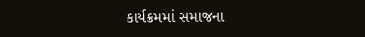કાર્યક્રમમાં સમાજના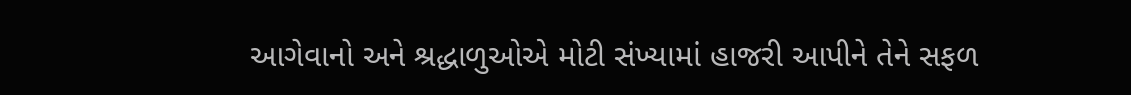આગેવાનો અને શ્રદ્ધાળુઓએ મોટી સંખ્યામાં હાજરી આપીને તેને સફળ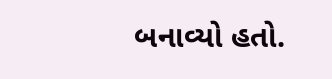બનાવ્યો હતો.